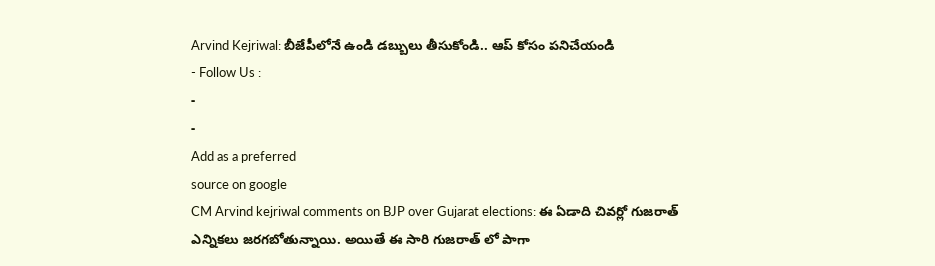Arvind Kejriwal: బీజేపీలోనే ఉండి డబ్బులు తీసుకోండి.. ఆప్ కోసం పనిచేయండి
- Follow Us :
-
-
Add as a preferred
source on google
CM Arvind kejriwal comments on BJP over Gujarat elections: ఈ ఏడాది చివర్లో గుజరాత్ ఎన్నికలు జరగబోతున్నాయి. అయితే ఈ సారి గుజరాత్ లో పాగా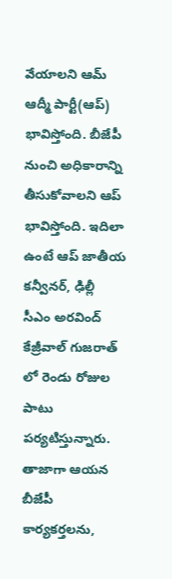వేయాలని ఆమ్ ఆద్మీ పార్టీ(ఆప్) భావిస్తోంది. బీజేపీ నుంచి అధికారాన్ని తీసుకోవాలని ఆప్ భావిస్తోంది. ఇదిలా ఉంటే ఆప్ జాతీయ కన్వీనర్, ఢిల్లీ సీఎం అరవింద్ కేజ్రీవాల్ గుజరాత్ లో రెండు రోజుల పాటు పర్యటిస్తున్నారు. తాజాగా ఆయన బీజేపీ కార్యకర్తలను,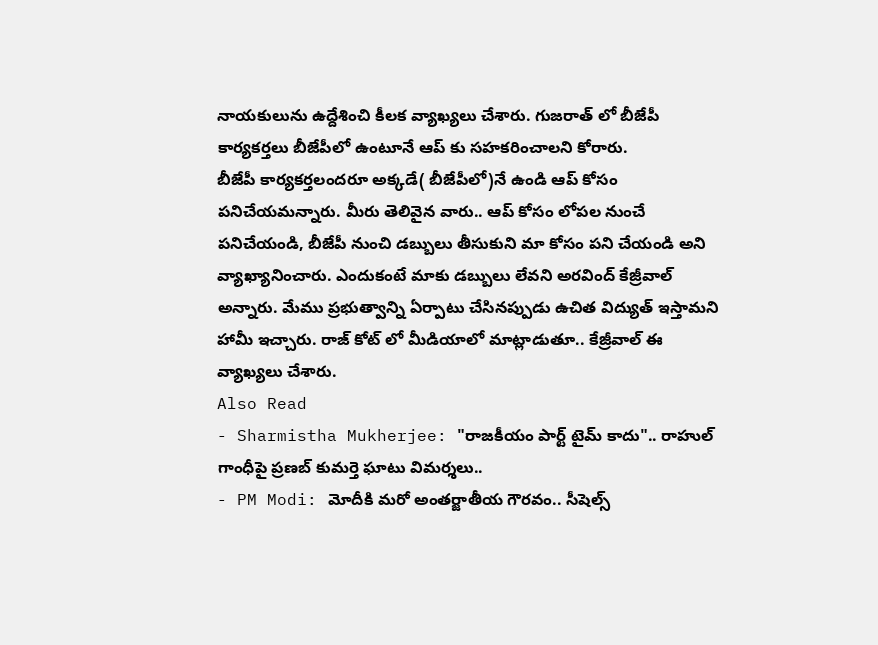నాయకులును ఉద్దేశించి కీలక వ్యాఖ్యలు చేశారు. గుజరాత్ లో బీజేపీ కార్యకర్తలు బీజేపీలో ఉంటూనే ఆప్ కు సహకరించాలని కోరారు.
బీజేపీ కార్యకర్తలందరూ అక్కడే( బీజేపీలో)నే ఉండి ఆప్ కోసం పనిచేయమన్నారు. మీరు తెలివైన వారు.. ఆప్ కోసం లోపల నుంచే పనిచేయండి, బీజేపీ నుంచి డబ్బులు తీసుకుని మా కోసం పని చేయండి అని వ్యాఖ్యానించారు. ఎందుకంటే మాకు డబ్బులు లేవని అరవింద్ కేజ్రీవాల్ అన్నారు. మేము ప్రభుత్వాన్ని ఏర్పాటు చేసినప్పుడు ఉచిత విద్యుత్ ఇస్తామని హామీ ఇచ్చారు. రాజ్ కోట్ లో మీడియాలో మాట్లాడుతూ.. కేజ్రీవాల్ ఈ వ్యాఖ్యలు చేశారు.
Also Read
- Sharmistha Mukherjee: "రాజకీయం పార్ట్ టైమ్ కాదు".. రాహుల్ గాంధీపై ప్రణబ్ కుమర్తె ఘాటు విమర్శలు..
- PM Modi: మోదీకి మరో అంతర్జాతీయ గౌరవం.. సీషెల్స్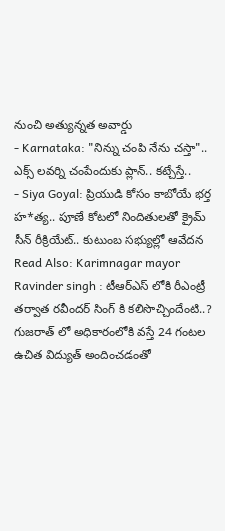నుంచి అత్యున్నత అవార్డు
- Karnataka: "నిన్ను చంపి నేను చస్తా".. ఎక్స్ లవర్ని చంపేందుకు ప్లాన్.. కట్చేస్తే..
- Siya Goyal: ప్రియుడి కోసం కాబోయే భర్త హ*త్య.. పూణే కోటలో నిందితులతో క్రైమ్ సీన్ రీక్రియేట్.. కుటుంబ సభ్యుల్లో ఆవేదన
Read Also: Karimnagar mayor Ravinder singh : టీఆర్ఎస్ లోకి రీఎంట్రీ తర్వాత రవీందర్ సింగ్ కి కలిసొచ్చిందేంటి..?
గుజరాత్ లో అధికారంలోకి వస్తే 24 గంటల ఉచిత విద్యుత్ అందించడంతో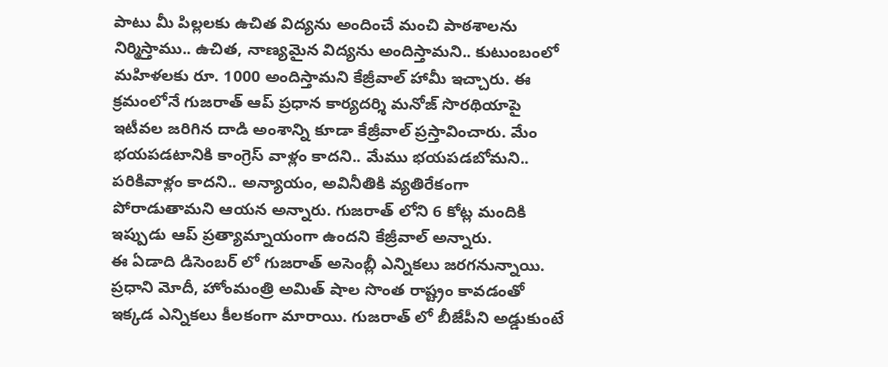పాటు మీ పిల్లలకు ఉచిత విద్యను అందించే మంచి పాఠశాలను నిర్మిస్తాము.. ఉచిత, నాణ్యమైన విద్యను అందిస్తామని.. కుటుంబంలో మహిళలకు రూ. 1000 అందిస్తామని కేజ్రీవాల్ హామీ ఇచ్చారు. ఈ క్రమంలోనే గుజరాత్ ఆప్ ప్రధాన కార్యదర్శి మనోజ్ సొరథియాపై ఇటీవల జరిగిన దాడి అంశాన్ని కూడా కేజ్రీవాల్ ప్రస్తావించారు. మేం భయపడటానికి కాంగ్రెస్ వాళ్లం కాదని.. మేము భయపడబోమని.. పరికివాళ్లం కాదని.. అన్యాయం, అవినీతికి వ్యతిరేకంగా పోరాడుతామని ఆయన అన్నారు. గుజరాత్ లోని 6 కోట్ల మందికి ఇప్పుడు ఆప్ ప్రత్యామ్నాయంగా ఉందని కేజ్రీవాల్ అన్నారు.
ఈ ఏడాది డిసెంబర్ లో గుజరాత్ అసెంబ్లీ ఎన్నికలు జరగనున్నాయి. ప్రధాని మోదీ, హోంమంత్రి అమిత్ షాల సొంత రాష్ట్రం కావడంతో ఇక్కడ ఎన్నికలు కీలకంగా మారాయి. గుజరాత్ లో బీజేపీని అడ్డుకుంటే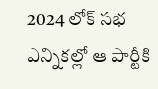2024 లోక్ సభ ఎన్నికల్లో ఆ పార్టీకి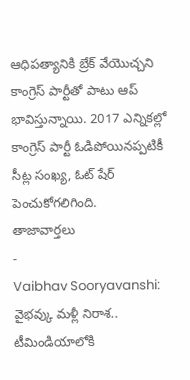ఆధిపత్యానికి బ్రేక్ వేయొచ్చని కాంగ్రెస్ పార్టీతో పాటు ఆప్ భావిస్తున్నాయి. 2017 ఎన్నికల్లో కాంగ్రెస్ పార్టీ ఓడిపోయినప్పటికీ సీట్ల సంఖ్య, ఓట్ షేర్ పెంచుకోగలిగింది.
తాజావార్తలు
-
Vaibhav Sooryavanshi: వైభవ్కు మళ్లీ నిరాశ.. టీమిండియాలోకి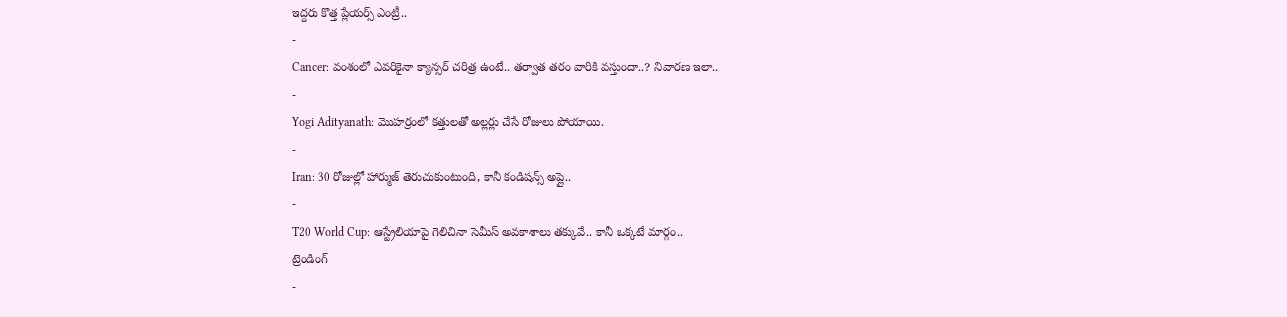ఇద్దరు కొత్త ప్లేయర్స్ ఎంట్రీ..
-
Cancer: వంశంలో ఎవరికైనా క్యాన్సర్ చరిత్ర ఉంటే.. తర్వాత తరం వారికి వస్తుందా..? నివారణ ఇలా..
-
Yogi Adityanath: మొహర్రంలో కత్తులతో అల్లర్లు చేసే రోజులు పోయాయి.
-
Iran: 30 రోజుల్లో హార్ముజ్ తెరుచుకుంటుంది, కానీ కండిషన్స్ అప్లై..
-
T20 World Cup: ఆస్ట్రేలియాపై గెలిచినా సెమీస్ అవకాశాలు తక్కువే.. కానీ ఒక్కటే మార్గం..
ట్రెండింగ్
-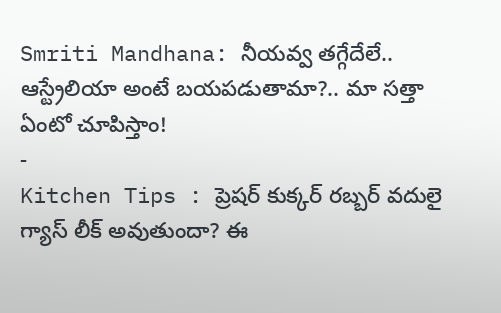Smriti Mandhana: నీయవ్వ తగ్గేదేలే.. ఆస్ట్రేలియా అంటే బయపడుతామా?.. మా సత్తా ఏంటో చూపిస్తాం!
-
Kitchen Tips : ప్రెషర్ కుక్కర్ రబ్బర్ వదులై గ్యాస్ లీక్ అవుతుందా? ఈ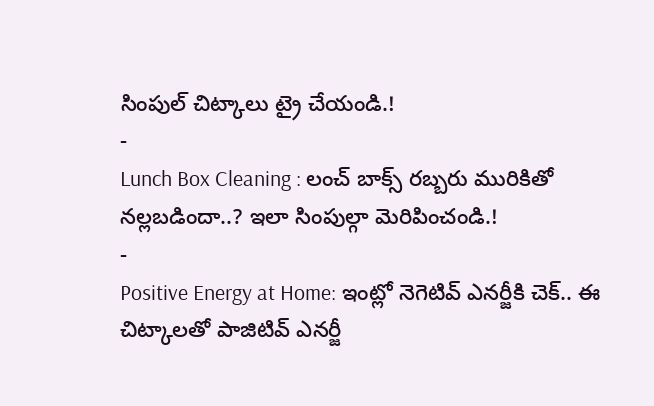సింపుల్ చిట్కాలు ట్రై చేయండి.!
-
Lunch Box Cleaning : లంచ్ బాక్స్ రబ్బరు మురికితో నల్లబడిందా..? ఇలా సింపుల్గా మెరిపించండి.!
-
Positive Energy at Home: ఇంట్లో నెగెటివ్ ఎనర్జీకి చెక్.. ఈ చిట్కాలతో పాజిటివ్ ఎనర్జీ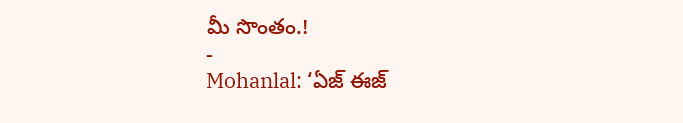మీ సొంతం.!
-
Mohanlal: ‘ఏజ్ ఈజ్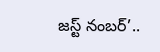జస్ట్ నంబర్’..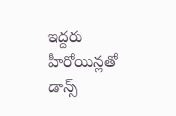ఇద్దరు హీరోయిన్లతో డాన్స్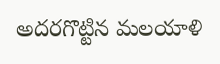అదరగొట్టిన మలయాళి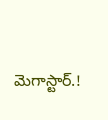మెగాస్టార్.!